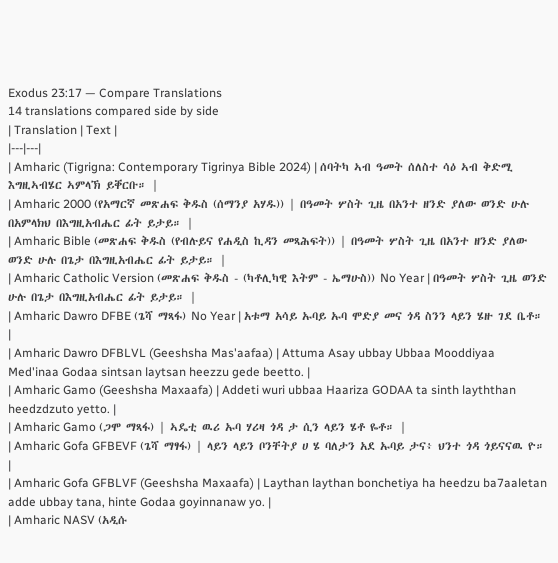Exodus 23:17 — Compare Translations
14 translations compared side by side
| Translation | Text |
|---|---|
| Amharic (Tigrigna: Contemporary Tigrinya Bible 2024) | ሰባትካ ኣብ ዓመት ሰለስተ ሳዕ ኣብ ቅድሚ እግዚኣብሄር ኣምላኽ ይቐርቡ። |
| Amharic 2000 (የአማርኛ መጽሐፍ ቅዱስ (ሰማንያ አሃዱ)) | በዓመት ሦስት ጊዜ በአንተ ዘንድ ያለው ወንድ ሁሉ በአምላክህ በእግዚአብሔር ፊት ይታይ። |
| Amharic Bible (መጽሐፍ ቅዱስ (የብሉይና የሐዲስ ኪዳን መጻሕፍት)) | በዓመት ሦስት ጊዜ በአንተ ዘንድ ያለው ወንድ ሁሉ በጌታ በእግዚአብሔር ፊት ይታይ። |
| Amharic Catholic Version (መጽሐፍ ቅዱስ - (ካቶሊካዊ እትም - ኤማሁስ)) No Year | በዓመት ሦስት ጊዜ ወንድ ሁሉ በጌታ በእግዚአብሔር ፊት ይታይ። |
| Amharic Dawro DFBE (ጌሻ ማጻፋ) No Year | አቱማ አሳይ ኡባይ ኡባ ሞድያ መና ጎዳ ስንን ላይን ሄዙ ገደ ቤቶ። |
| Amharic Dawro DFBLVL (Geeshsha Mas'aafaa) | Attuma Asay ubbay Ubbaa Mooddiyaa Med'inaa Godaa sintsan laytsan heezzu gede beetto. |
| Amharic Gamo (Geeshsha Maxaafa) | Addeti wuri ubbaa Haariza GODAA ta sinth layththan heedzdzuto yetto. |
| Amharic Gamo (ጋሞ ማጻፋ) | ኣዴቲ ዉሪ ኡባ ሃሪዛ ጎዳ ታ ሲን ላይን ሄቶ ዬቶ። |
| Amharic Gofa GFBEVF (ጌሻ ማፃፋ) | ላይን ላይን ቦንቸትያ ሀ ሄ ባለታን አደ ኡባይ ታና፥ ህንተ ጎዳ ጎይናናዉ ዮ። |
| Amharic Gofa GFBLVF (Geeshsha Maxaafa) | Laythan laythan bonchetiya ha heedzu ba7aaletan adde ubbay tana, hinte Godaa goyinnanaw yo. |
| Amharic NASV (አዲሱ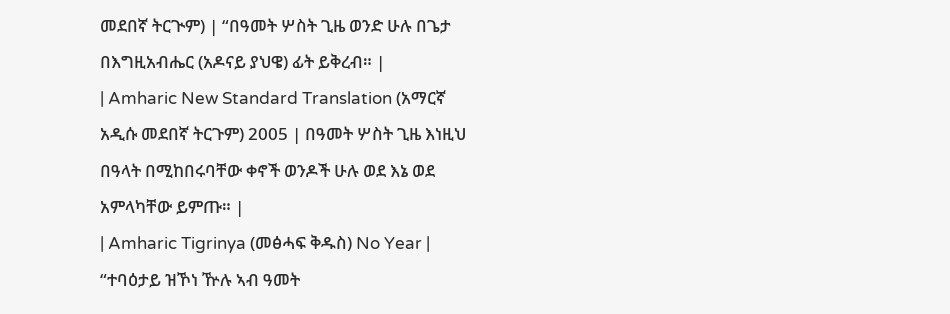መደበኛ ትርጒም) | “በዓመት ሦስት ጊዜ ወንድ ሁሉ በጌታ በእግዚአብሔር (አዶናይ ያህዌ) ፊት ይቅረብ። |
| Amharic New Standard Translation (አማርኛ አዲሱ መደበኛ ትርጉም) 2005 | በዓመት ሦስት ጊዜ እነዚህ በዓላት በሚከበሩባቸው ቀኖች ወንዶች ሁሉ ወደ እኔ ወደ አምላካቸው ይምጡ። |
| Amharic Tigrinya (መፅሓፍ ቅዱስ) No Year | “ተባዕታይ ዝኾነ ዅሉ ኣብ ዓመት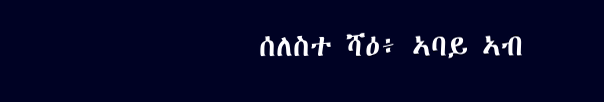ሰለስተ ሻዕ፥ ኣባይ ኣብ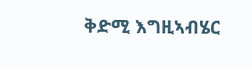ቅድሚ እግዚኣብሄር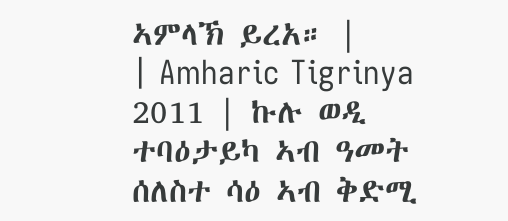ኣምላኽ ይረአ። |
| Amharic Tigrinya 2011 | ኩሉ ወዲ ተባዕታይካ ኣብ ዓመት ሰለስተ ሳዕ ኣብ ቅድሚ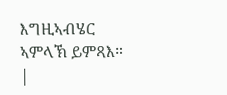እግዚኣብሄር ኣምላኽ ይምጻእ። |